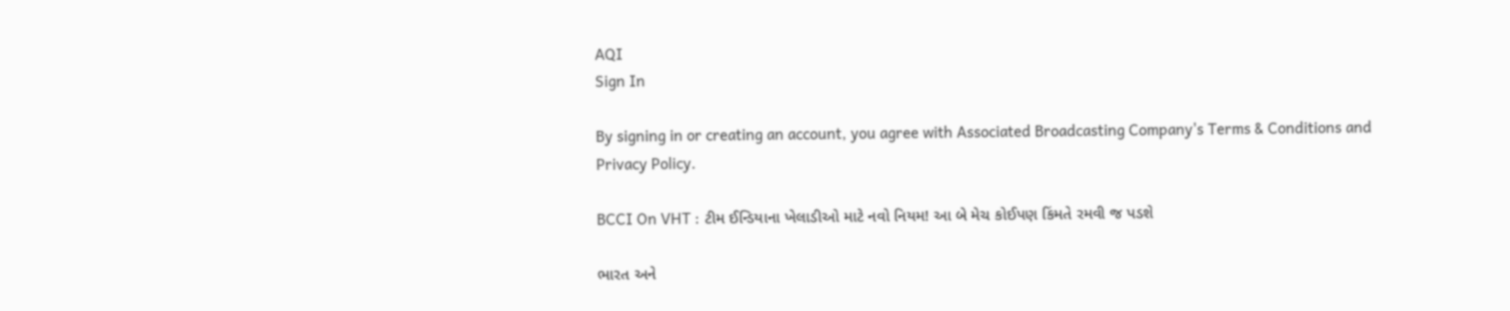AQI
Sign In

By signing in or creating an account, you agree with Associated Broadcasting Company's Terms & Conditions and Privacy Policy.

BCCI On VHT : ટીમ ઈન્ડિયાના ખેલાડીઓ માટે નવો નિયમ! આ બે મેચ કોઈપણ કિંમતે રમવી જ પડશે

ભારત અને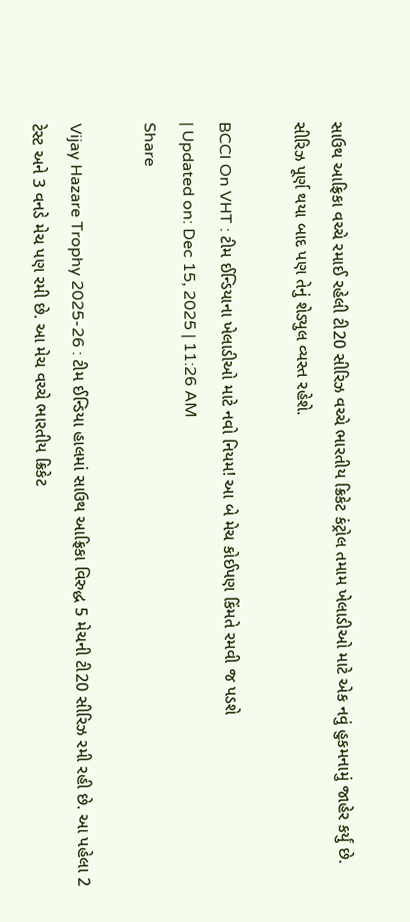સાઉથ આફ્રિકા વચ્ચે રમાઈ રહેલી ટી20 સીરિઝ વચ્ચે ભારતીય ક્રિકેટ કંટ્રોલ તમામ ખેલાડીઓ માટે એક નવું હુકમનામું જાહેર કર્યું છે. સીરિઝ પૂર્ણ થયા બાદ પણ તેનું શેડ્યુલ વ્યસ્ત રહેશે.

BCCI On VHT : ટીમ ઈન્ડિયાના ખેલાડીઓ માટે નવો નિયમ! આ બે મેચ કોઈપણ કિંમતે રમવી જ પડશે
| Updated on: Dec 15, 2025 | 11:26 AM
Share

Vijay Hazare Trophy 2025-26 : ટીમ ઈન્ડિયા હાલમાં સાઉથ આફ્રિકા વિરુદ્ધ 5 મેચની ટી20 સીરિઝ રમી રહી છે. આ પહેલા 2 ટેસ્ટ અને 3 વનડે મેચ પણ રમી છે. આ મેચ વચ્ચે ભારતીય ક્રિકેટ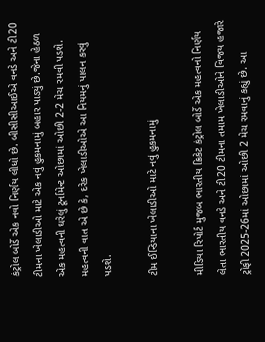કંટ્રોલ બોર્ડે એક નવો નિર્ણય લીધો છે. બીસીસીઆઈએ વનડે અને ટી20 ટીમના ખેલાડીઓ માટે એક નવું હુકમનામું બહાર પાડ્યું છે.જેના હેઠળ એક મહત્વની ઘરેલું ટૂર્નામેન્ટ ઓછામાં ઓછી 2-2 મેચ રમવી પડશે. મહત્વની વાત એ છે કે, દરેક ખેલાડીઓએ આ નિયમનું પાલન કરવું પડશે.

ટીમ ઈન્ડિયાના ખેલાડીઓ માટે નવું હુકમનામું

મીડિયા રિપોર્ટ મુજબ ભારતીય ક્રિકેટ કંટ્રોલ બોર્ડે એક મહત્વનો નિર્ણય લેતા ભારતીય વનડે અને ટી20 ટીમના તમામ ખેલાડીઓને વિજય હજારે ટ્રોફી 2025-26માં ઓછામાં ઓછી 2 મેચ રમવાનું કહ્યું છે. આ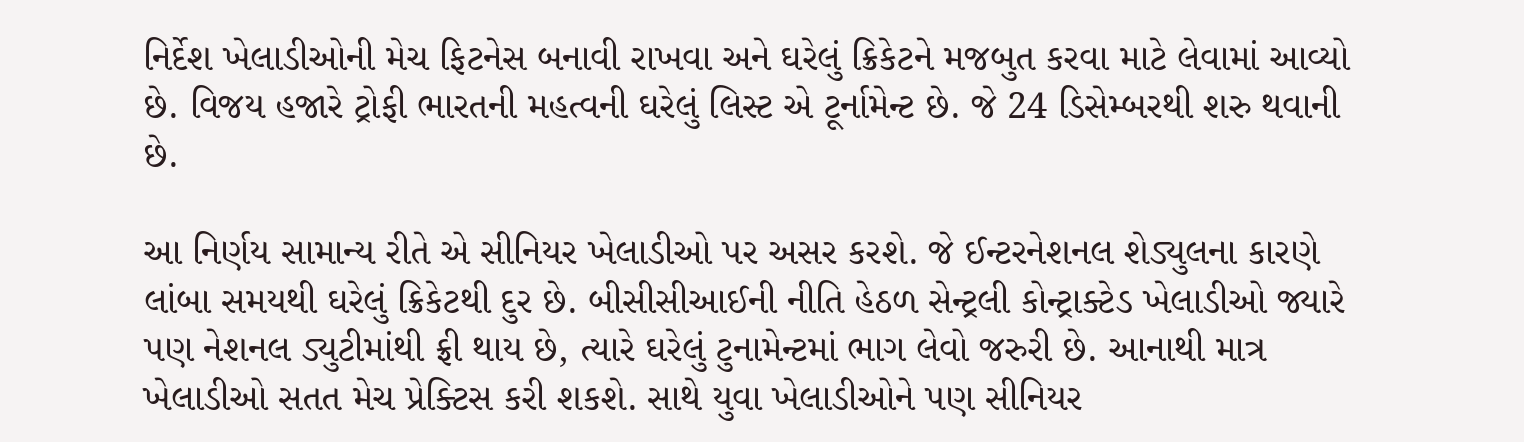નિર્દેશ ખેલાડીઓની મેચ ફિટનેસ બનાવી રાખવા અને ઘરેલું ક્રિકેટને મજબુત કરવા માટે લેવામાં આવ્યો છે. વિજય હજારે ટ્રોફી ભારતની મહત્વની ઘરેલું લિસ્ટ એ ટૂર્નામેન્ટ છે. જે 24 ડિસેમ્બરથી શરુ થવાની છે.

આ નિર્ણય સામાન્ય રીતે એ સીનિયર ખેલાડીઓ પર અસર કરશે. જે ઈન્ટરનેશનલ શેડ્યુલના કારણે લાંબા સમયથી ઘરેલું ક્રિકેટથી દુર છે. બીસીસીઆઈની નીતિ હેઠળ સેન્ટ્રલી કોન્ટ્રાક્ટેડ ખેલાડીઓ જ્યારે પણ નેશનલ ડ્યુટીમાંથી ફ્રી થાય છે, ત્યારે ઘરેલું ટુનામેન્ટમાં ભાગ લેવો જરુરી છે. આનાથી માત્ર ખેલાડીઓ સતત મેચ પ્રેક્ટિસ કરી શકશે. સાથે યુવા ખેલાડીઓને પણ સીનિયર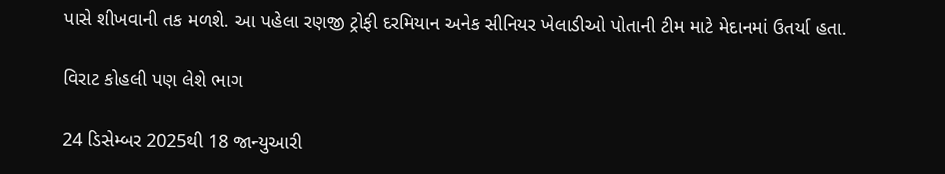પાસે શીખવાની તક મળશે. આ પહેલા રણજી ટ્રોફી દરમિયાન અનેક સીનિયર ખેલાડીઓ પોતાની ટીમ માટે મેદાનમાં ઉતર્યા હતા.

વિરાટ કોહલી પણ લેશે ભાગ

24 ડિસેમ્બર 2025થી 18 જાન્યુઆરી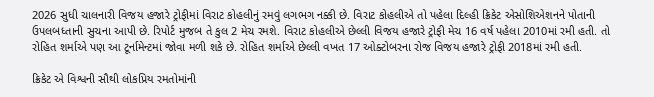2026 સુધી ચાલનારી વિજય હજારે ટ્રોફીમાં વિરાટ કોહલીનું રમવું લગભગ નક્કી છે. વિરાટ કોહલીએ તો પહેલા દિલ્હી ક્રિકેટ એસોશિએશનને પોતાની ઉપલબધ્તાની સુચના આપી છે. રિપોર્ટ મુજબ તે કુલ 2 મેચ રમશે. વિરાટ કોહલીએ છેલ્લી વિજય હજારે ટ્રોફી મેચ 16 વર્ષ પહેલા 2010માં રમી હતી. તો રોહિત શર્માએ પણ આ ટૂર્નામેન્ટમાં જોવા મળી શકે છે. રોહિત શર્માએ છેલ્લી વખત 17 ઓક્ટોબરના રોજ વિજય હજારે ટ્રોફી 2018માં રમી હતી.

ક્રિકેટ એ વિશ્વની સૌથી લોકપ્રિય રમતોમાંની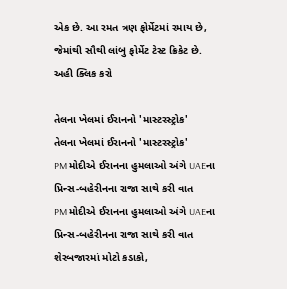એક છે. આ રમત ત્રણ ફોર્મેટમાં રમાય છે, જેમાંથી સૌથી લાંબુ ફોર્મેટ ટેસ્ટ ક્રિકેટ છે. અહી ક્લિક કરો

તેલના ખેલમાં ઈરાનનો 'માસ્ટરસ્ટ્રોક'
તેલના ખેલમાં ઈરાનનો 'માસ્ટરસ્ટ્રોક'
PM મોદીએ ઈરાનના હુમલાઓ અંગે UAEના પ્રિન્સ-બહેરીનના રાજા સાથે કરી વાત
PM મોદીએ ઈરાનના હુમલાઓ અંગે UAEના પ્રિન્સ-બહેરીનના રાજા સાથે કરી વાત
શેરબજારમાં મોટો કડાકો,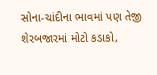સોના-ચાંદીના ભાવમાં પણ તેજી
શેરબજારમાં મોટો કડાકો,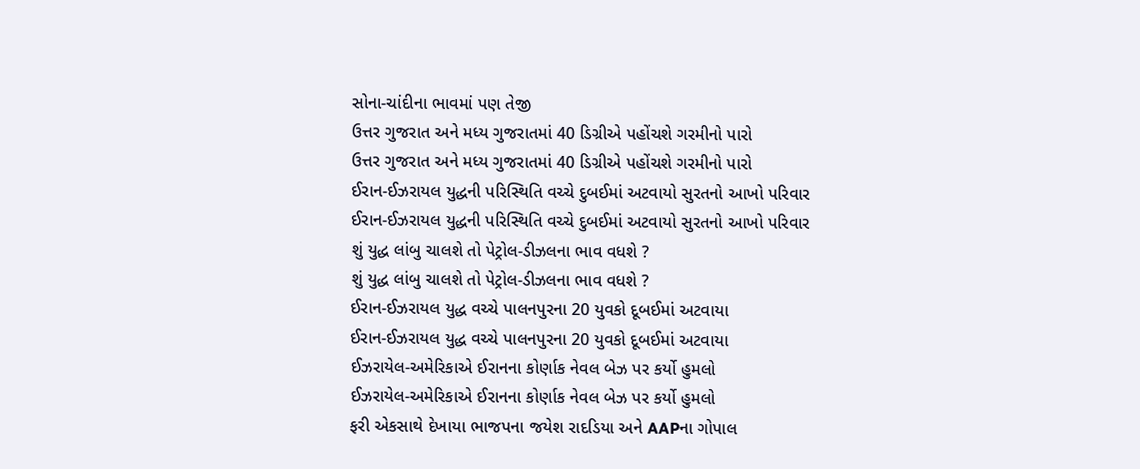સોના-ચાંદીના ભાવમાં પણ તેજી
ઉત્તર ગુજરાત અને મધ્ય ગુજરાતમાં 40 ડિગ્રીએ પહોંચશે ગરમીનો પારો
ઉત્તર ગુજરાત અને મધ્ય ગુજરાતમાં 40 ડિગ્રીએ પહોંચશે ગરમીનો પારો
ઈરાન-ઈઝરાયલ યુદ્ધની પરિસ્થિતિ વચ્ચે દુબઈમાં અટવાયો સુરતનો આખો પરિવાર
ઈરાન-ઈઝરાયલ યુદ્ધની પરિસ્થિતિ વચ્ચે દુબઈમાં અટવાયો સુરતનો આખો પરિવાર
શું યુદ્ધ લાંબુ ચાલશે તો પેટ્રોલ-ડીઝલના ભાવ વધશે ?
શું યુદ્ધ લાંબુ ચાલશે તો પેટ્રોલ-ડીઝલના ભાવ વધશે ?
ઈરાન-ઈઝરાયલ યુદ્ધ વચ્ચે પાલનપુરના 20 યુવકો દૂબઈમાં અટવાયા
ઈરાન-ઈઝરાયલ યુદ્ધ વચ્ચે પાલનપુરના 20 યુવકો દૂબઈમાં અટવાયા
ઈઝરાયેલ-અમેરિકાએ ઈરાનના કોર્ણાક નેવલ બેઝ પર કર્યો હુમલો
ઈઝરાયેલ-અમેરિકાએ ઈરાનના કોર્ણાક નેવલ બેઝ પર કર્યો હુમલો
ફરી એકસાથે દેખાયા ભાજપના જયેશ રાદડિયા અને AAPના ગોપાલ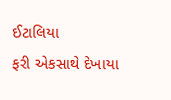ઈટાલિયા
ફરી એકસાથે દેખાયા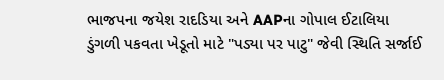ભાજપના જયેશ રાદડિયા અને AAPના ગોપાલ ઈટાલિયા
ડુંગળી પકવતા ખેડૂતો માટે "પડ્યા પર પાટુ" જેવી સ્થિતિ સર્જાઈ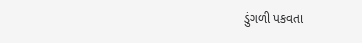ડુંગળી પકવતા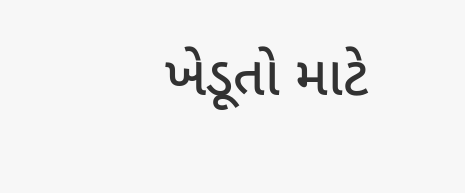ખેડૂતો માટે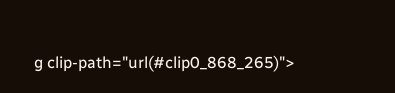g clip-path="url(#clip0_868_265)">